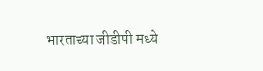भारताच्या जीडीपी मध्ये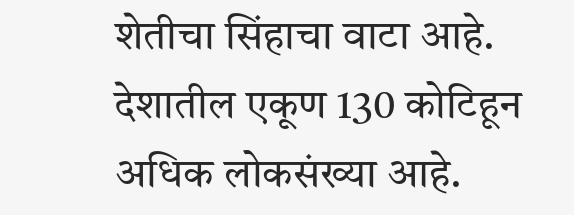शेतीचा सिंहाचा वाटा आहे. देशातील एकूण 130 कोटिहून अधिक लोकसंख्या आहे.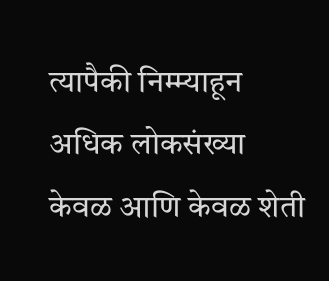त्यापैकी निम्म्याहून अधिक लोकसंख्या केवळ आणि केवळ शेती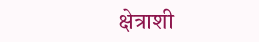क्षेत्राशी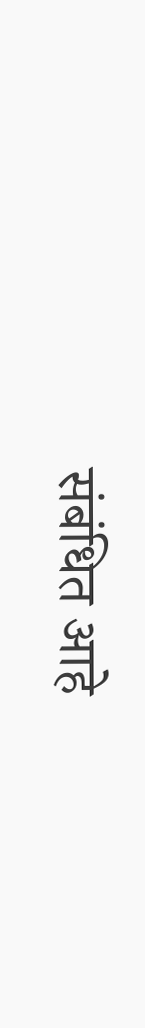संबंधित आहे